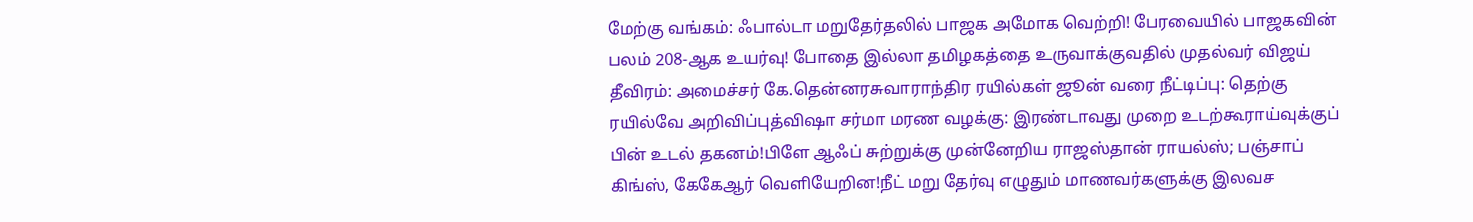மேற்கு வங்கம்: ஃபால்டா மறுதேர்தலில் பாஜக அமோக வெற்றி! பேரவையில் பாஜகவின் பலம் 208-ஆக உயர்வு! போதை இல்லா தமிழகத்தை உருவாக்குவதில் முதல்வர் விஜய் தீவிரம்: அமைச்சர் கே.தென்னரசுவாராந்திர ரயில்கள் ஜூன் வரை நீட்டிப்பு: தெற்கு ரயில்வே அறிவிப்புத்விஷா சர்மா மரண வழக்கு: இரண்டாவது முறை உடற்கூராய்வுக்குப் பின் உடல் தகனம்!பிளே ஆஃப் சுற்றுக்கு முன்னேறிய ராஜஸ்தான் ராயல்ஸ்; பஞ்சாப் கிங்ஸ், கேகேஆர் வெளியேறின!நீட் மறு தேர்வு எழுதும் மாணவர்களுக்கு இலவச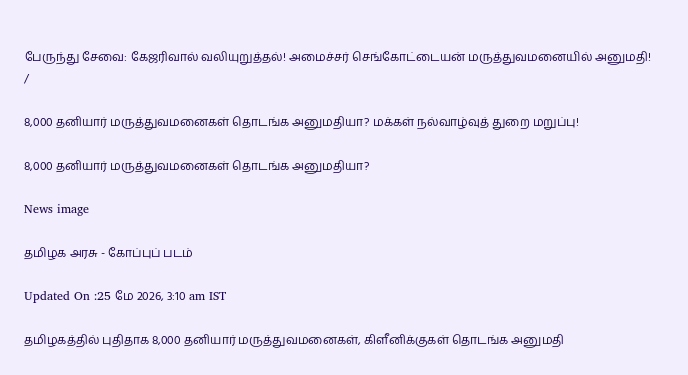பேருந்து சேவை: கேஜரிவால் வலியுறுத்தல்! அமைச்சர் செங்கோட்டையன் மருத்துவமனையில் அனுமதி!
/

8,000 தனியார் மருத்துவமனைகள் தொடங்க அனுமதியா? மக்கள் நல்வாழ்வுத் துறை மறுப்பு!

8,000 தனியார் மருத்துவமனைகள் தொடங்க அனுமதியா?

News image

தமிழக அரசு - கோப்புப் படம்

Updated On :25 மே 2026, 3:10 am IST

தமிழகத்தில் புதிதாக 8,000 தனியார் மருத்துவமனைகள், கிளீனிக்குகள் தொடங்க அனுமதி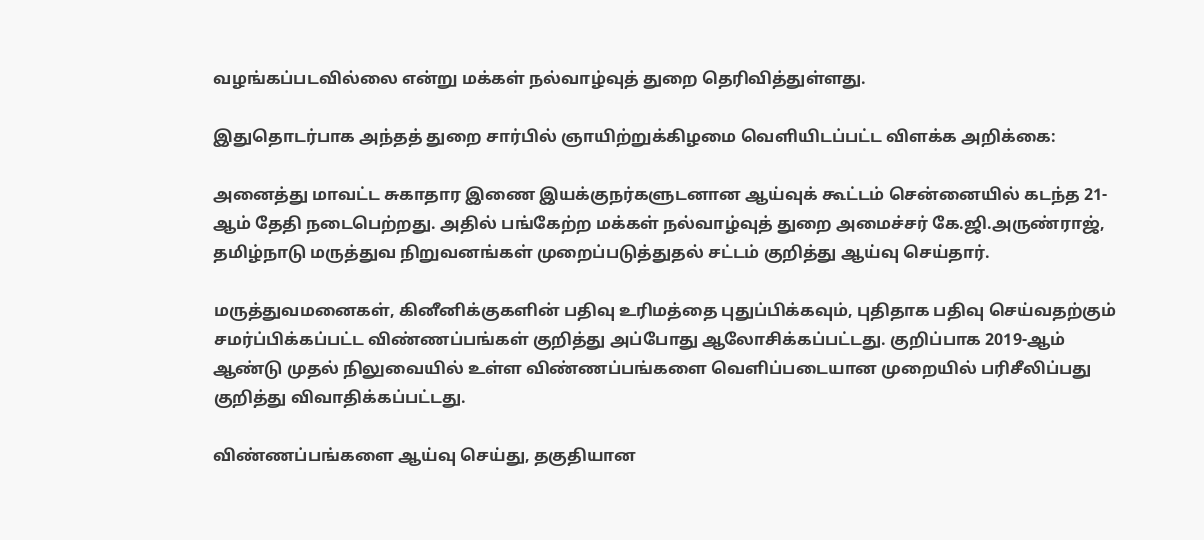வழங்கப்படவில்லை என்று மக்கள் நல்வாழ்வுத் துறை தெரிவித்துள்ளது.

இதுதொடர்பாக அந்தத் துறை சார்பில் ஞாயிற்றுக்கிழமை வெளியிடப்பட்ட விளக்க அறிக்கை:

அனைத்து மாவட்ட சுகாதார இணை இயக்குநர்களுடனான ஆய்வுக் கூட்டம் சென்னையில் கடந்த 21-ஆம் தேதி நடைபெற்றது. அதில் பங்கேற்ற மக்கள் நல்வாழ்வுத் துறை அமைச்சர் கே.ஜி.அருண்ராஜ், தமிழ்நாடு மருத்துவ நிறுவனங்கள் முறைப்படுத்துதல் சட்டம் குறித்து ஆய்வு செய்தார்.

மருத்துவமனைகள், கினீனிக்குகளின் பதிவு உரிமத்தை புதுப்பிக்கவும், புதிதாக பதிவு செய்வதற்கும் சமர்ப்பிக்கப்பட்ட விண்ணப்பங்கள் குறித்து அப்போது ஆலோசிக்கப்பட்டது. குறிப்பாக 2019-ஆம் ஆண்டு முதல் நிலுவையில் உள்ள விண்ணப்பங்களை வெளிப்படையான முறையில் பரிசீலிப்பது குறித்து விவாதிக்கப்பட்டது.

விண்ணப்பங்களை ஆய்வு செய்து, தகுதியான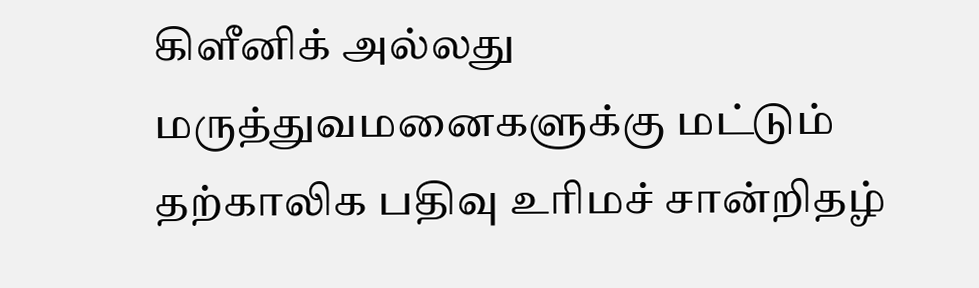கிளீனிக் அல்லது மருத்துவமனைகளுக்கு மட்டும் தற்காலிக பதிவு உரிமச் சான்றிதழ்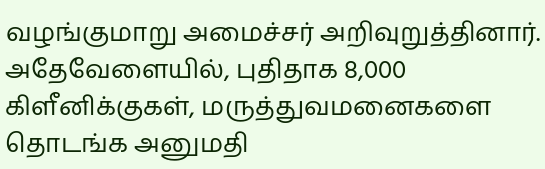வழங்குமாறு அமைச்சர் அறிவுறுத்தினார். அதேவேளையில், புதிதாக 8,000 கிளீனிக்குகள், மருத்துவமனைகளை தொடங்க அனுமதி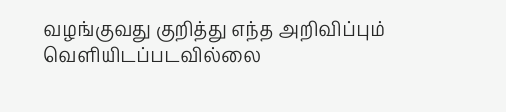வழங்குவது குறித்து எந்த அறிவிப்பும் வெளியிடப்படவில்லை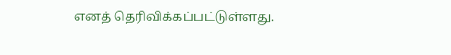எனத் தெரிவிக்கப்பட்டுள்ளது.